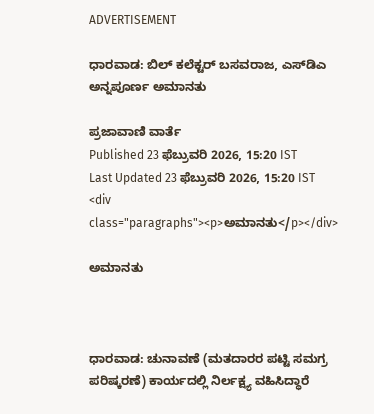ADVERTISEMENT

ಧಾರವಾಡ: ಬಿಲ್‌ ಕಲೆಕ್ಟರ್‌ ಬಸವರಾಜ, ಎಸ್‌ಡಿಎ ಅನ್ನಪೂರ್ಣ ಅಮಾನತು

ಪ್ರಜಾವಾಣಿ ವಾರ್ತೆ
Published 23 ಫೆಬ್ರುವರಿ 2026, 15:20 IST
Last Updated 23 ಫೆಬ್ರುವರಿ 2026, 15:20 IST
<div class="paragraphs"><p>ಅಮಾನತು</p></div>

ಅಮಾನತು



ಧಾರವಾಡ: ಚುನಾವಣೆ (ಮತದಾರರ ಪಟ್ಟಿ ಸಮಗ್ರ ಪರಿಷ್ಕರಣೆ) ಕಾರ್ಯದಲ್ಲಿ ನಿರ್ಲಕ್ಷ್ಯ ವಹಿಸಿದ್ಧಾರೆ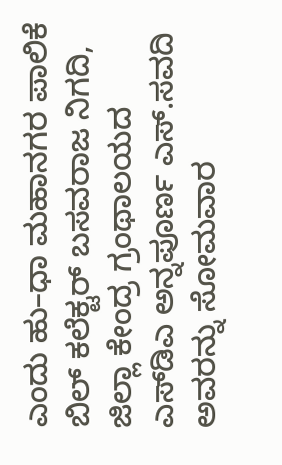ಎಂದು ಹು–ಧಾ ಮಹಾನಗರ ಪಾಲಿಕೆ ಬಿಲ್‌ ಕಲೆಕ್ಟರ್‌ ಬಸವರಾಜ ನಿಗದಿ, ಜಿಲ್ಲಾ ಕೇಂದ್ರ ಗ್ರಂಥಾಲಯದ ಎಸ್‌ಡಿಎ ಅನ್ನಪೂರ್ಣ ಎಸ್‌.ಸವದಿ ಅವರನ್ನು ಸೋಮವಾರ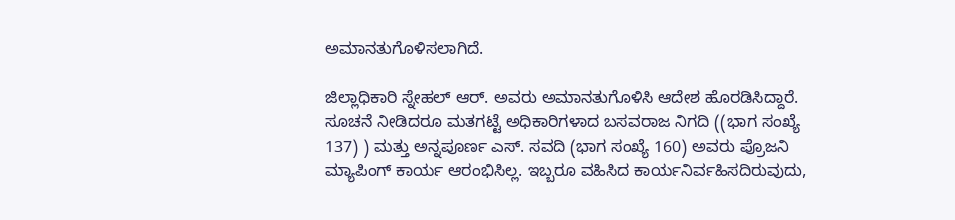ಅಮಾನತುಗೊಳಿಸಲಾಗಿದೆ.

ಜಿಲ್ಲಾಧಿಕಾರಿ ಸ್ನೇಹಲ್‌ ಆರ್‌. ಅವರು ಅಮಾನತುಗೊಳಿಸಿ ಆದೇಶ ಹೊರಡಿಸಿದ್ದಾರೆ. ಸೂಚನೆ ನೀಡಿದರೂ ಮತಗಟ್ಟೆ ಅಧಿಕಾರಿಗಳಾದ ಬಸವರಾಜ ನಿಗದಿ ((ಭಾಗ ಸಂಖ್ಯೆ 137) ) ಮತ್ತು ಅನ್ನಪೂರ್ಣ ಎಸ್‌. ಸವದಿ (ಭಾಗ ಸಂಖ್ಯೆ 160) ಅವರು ಪ್ರೊಜನಿ ಮ್ಯಾಪಿಂಗ್‌ ಕಾರ್ಯ ಆರಂಭಿಸಿಲ್ಲ. ಇಬ್ಬರೂ ವಹಿಸಿದ ಕಾರ್ಯನಿರ್ವಹಿಸದಿರುವುದು,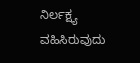ನಿರ್ಲಕ್ಷ್ಯ ವಹಿಸಿರುವುದು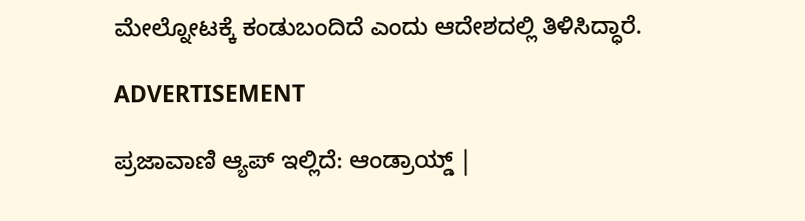ಮೇಲ್ನೋಟಕ್ಕೆ ಕಂಡುಬಂದಿದೆ ಎಂದು ಆದೇಶದಲ್ಲಿ ತಿಳಿಸಿದ್ಧಾರೆ.

ADVERTISEMENT

ಪ್ರಜಾವಾಣಿ ಆ್ಯಪ್ ಇಲ್ಲಿದೆ: ಆಂಡ್ರಾಯ್ಡ್ |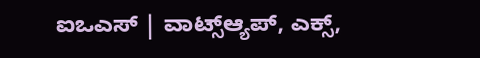ಐಒಎಸ್ | ವಾಟ್ಸ್ಆ್ಯಪ್, ಎಕ್ಸ್,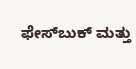ಫೇಸ್‌ಬುಕ್ ಮತ್ತು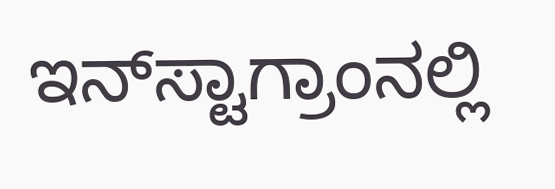ಇನ್‌ಸ್ಟಾಗ್ರಾಂನಲ್ಲಿ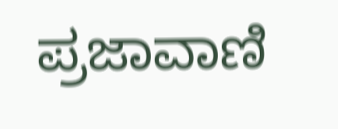ಪ್ರಜಾವಾಣಿ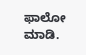ಫಾಲೋ ಮಾಡಿ.